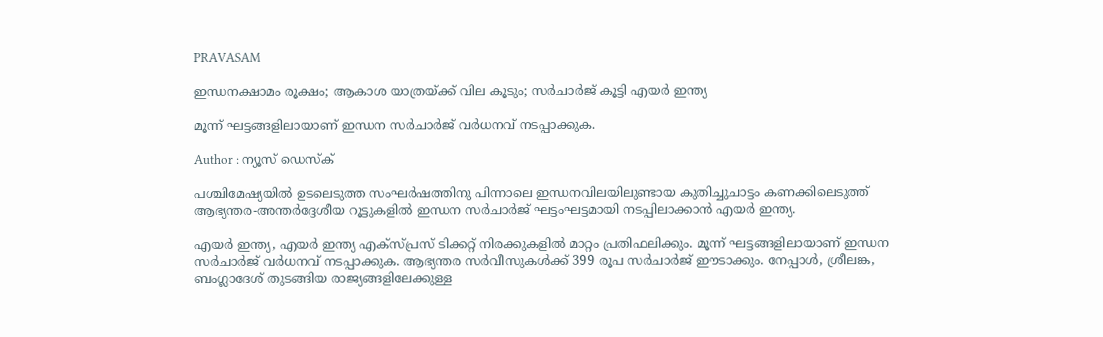PRAVASAM

ഇന്ധനക്ഷാമം രൂക്ഷം; ആകാശ യാത്രയ്ക്ക് വില കൂടും; സര്‍ചാര്‍ജ് കൂട്ടി എയര്‍ ഇന്ത്യ

മൂന്ന് ഘട്ടങ്ങളിലായാണ് ഇന്ധന സര്‍ചാര്‍ജ് വര്‍ധനവ് നടപ്പാക്കുക.

Author : ന്യൂസ് ഡെസ്ക്

പശ്ചിമേഷ്യയില്‍ ഉടലെടുത്ത സംഘര്‍ഷത്തിനു പിന്നാലെ ഇന്ധനവിലയിലുണ്ടായ കുതിച്ചുചാട്ടം കണക്കിലെടുത്ത് ആഭ്യന്തര-അന്തര്‍ദ്ദേശീയ റൂട്ടുകളില്‍ ഇന്ധന സര്‍ചാര്‍ജ് ഘട്ടംഘട്ടമായി നടപ്പിലാക്കാന്‍ എയര്‍ ഇന്ത്യ.

എയര്‍ ഇന്ത്യ, എയര്‍ ഇന്ത്യ എക്‌സ്പ്രസ് ടിക്കറ്റ് നിരക്കുകളില്‍ മാറ്റം പ്രതിഫലിക്കും. മൂന്ന് ഘട്ടങ്ങളിലായാണ് ഇന്ധന സര്‍ചാര്‍ജ് വര്‍ധനവ് നടപ്പാക്കുക. ആഭ്യന്തര സര്‍വീസുകള്‍ക്ക് 399 രൂപ സര്‍ചാര്‍ജ് ഈടാക്കും. നേപ്പാള്‍, ശ്രീലങ്ക, ബംഗ്ലാദേശ് തുടങ്ങിയ രാജ്യങ്ങളിലേക്കുള്ള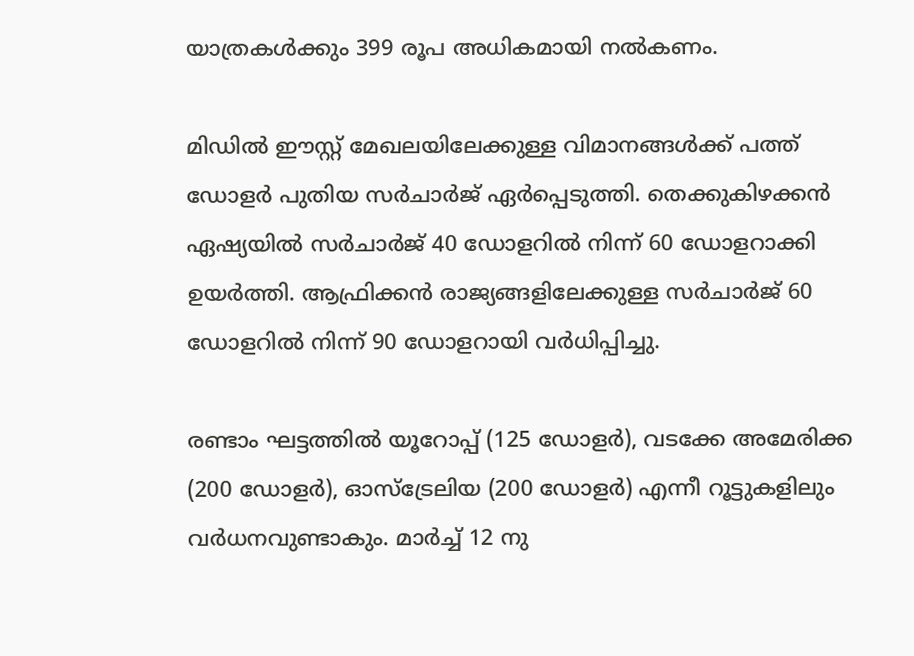യാത്രകള്‍ക്കും 399 രൂപ അധികമായി നല്‍കണം.

മിഡില്‍ ഈസ്റ്റ് മേഖലയിലേക്കുള്ള വിമാനങ്ങള്‍ക്ക് പത്ത് ഡോളര്‍ പുതിയ സര്‍ചാര്‍ജ് ഏര്‍പ്പെടുത്തി. തെക്കുകിഴക്കന്‍ ഏഷ്യയില്‍ സര്‍ചാര്‍ജ് 40 ഡോളറില്‍ നിന്ന് 60 ഡോളറാക്കി ഉയര്‍ത്തി. ആഫ്രിക്കന്‍ രാജ്യങ്ങളിലേക്കുള്ള സര്‍ചാര്‍ജ് 60 ഡോളറില്‍ നിന്ന് 90 ഡോളറായി വര്‍ധിപ്പിച്ചു.

രണ്ടാം ഘട്ടത്തില്‍ യൂറോപ്പ് (125 ഡോളര്‍), വടക്കേ അമേരിക്ക (200 ഡോളര്‍), ഓസ്ട്രേലിയ (200 ഡോളര്‍) എന്നീ റൂട്ടുകളിലും വര്‍ധനവുണ്ടാകും. മാര്‍ച്ച് 12 നു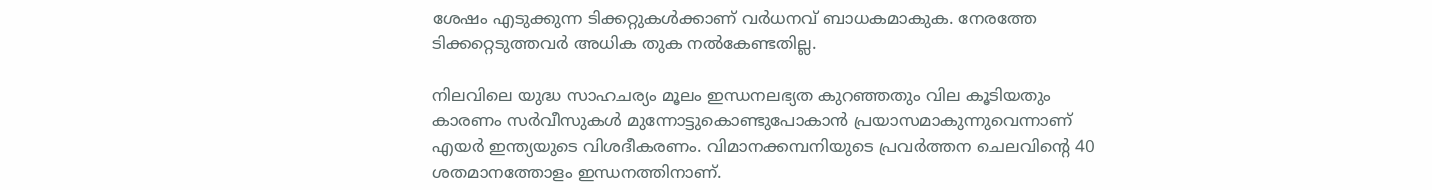ശേഷം എടുക്കുന്ന ടിക്കറ്റുകള്‍ക്കാണ് വര്‍ധനവ് ബാധകമാകുക. നേരത്തേ ടിക്കറ്റെടുത്തവര്‍ അധിക തുക നല്‍കേണ്ടതില്ല.

നിലവിലെ യുദ്ധ സാഹചര്യം മൂലം ഇന്ധനലഭ്യത കുറഞ്ഞതും വില കൂടിയതും കാരണം സര്‍വീസുകള്‍ മുന്നോട്ടുകൊണ്ടുപോകാന്‍ പ്രയാസമാകുന്നുവെന്നാണ് എയര്‍ ഇന്ത്യയുടെ വിശദീകരണം. വിമാനക്കമ്പനിയുടെ പ്രവര്‍ത്തന ചെലവിന്റെ 40 ശതമാനത്തോളം ഇന്ധനത്തിനാണ്.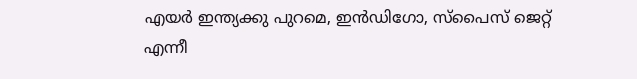എയര്‍ ഇന്ത്യക്കു പുറമെ, ഇന്‍ഡിഗോ, സ്‌പൈസ് ജെറ്റ് എന്നീ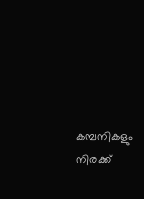കമ്പനികളും നിരക്ക്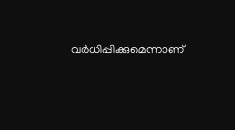വര്‍ധിപ്പിക്കുമെന്നാണ്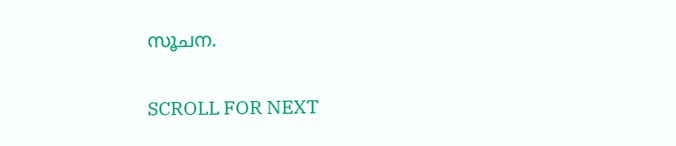സൂചന.

SCROLL FOR NEXT